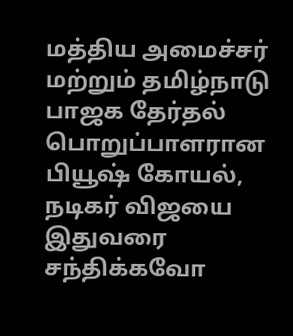மத்திய அமைச்சர் மற்றும் தமிழ்நாடு பாஜக தேர்தல் பொறுப்பாளரான பியூஷ் கோயல், நடிகர் விஜயை இதுவரை சந்திக்கவோ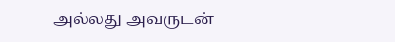அல்லது அவருடன்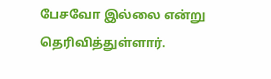பேசவோ இல்லை என்று தெரிவித்துள்ளார்.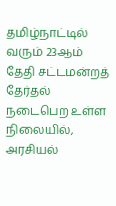தமிழ்நாட்டில் வரும் 23ஆம் தேதி சட்டமன்றத் தேர்தல் நடைபெற உள்ள நிலையில், அரசியல்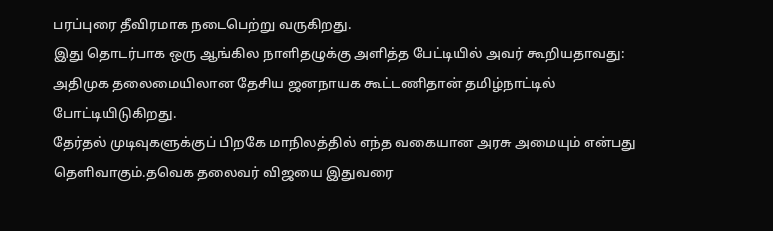பரப்புரை தீவிரமாக நடைபெற்று வருகிறது.
இது தொடர்பாக ஒரு ஆங்கில நாளிதழுக்கு அளித்த பேட்டியில் அவர் கூறியதாவது: அதிமுக தலைமையிலான தேசிய ஜனநாயக கூட்டணிதான் தமிழ்நாட்டில் போட்டியிடுகிறது.
தேர்தல் முடிவுகளுக்குப் பிறகே மாநிலத்தில் எந்த வகையான அரசு அமையும் என்பது தெளிவாகும்.தவெக தலைவர் விஜயை இதுவரை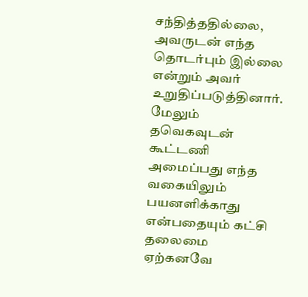சந்தித்ததில்லை, அவருடன் எந்த தொடர்பும் இல்லை என்றும் அவர் உறுதிப்படுத்தினார்.
மேலும் தவெகவுடன் கூட்டணி அமைப்பது எந்த வகையிலும் பயனளிக்காது என்பதையும் கட்சி தலைமை ஏற்கனவே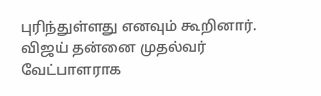புரிந்துள்ளது எனவும் கூறினார்.
விஜய் தன்னை முதல்வர் வேட்பாளராக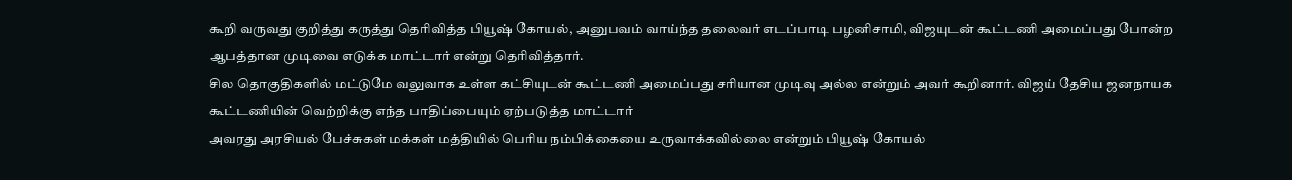கூறி வருவது குறித்து கருத்து தெரிவித்த பியூஷ் கோயல், அனுபவம் வாய்ந்த தலைவர் எடப்பாடி பழனிசாமி, விஜயுடன் கூட்டணி அமைப்பது போன்ற ஆபத்தான முடிவை எடுக்க மாட்டார் என்று தெரிவித்தார்.
சில தொகுதிகளில் மட்டுமே வலுவாக உள்ள கட்சியுடன் கூட்டணி அமைப்பது சரியான முடிவு அல்ல என்றும் அவர் கூறினார். விஜய் தேசிய ஜனநாயக கூட்டணியின் வெற்றிக்கு எந்த பாதிப்பையும் ஏற்படுத்த மாட்டார்
அவரது அரசியல் பேச்சுகள் மக்கள் மத்தியில் பெரிய நம்பிக்கையை உருவாக்கவில்லை என்றும் பியூஷ் கோயல்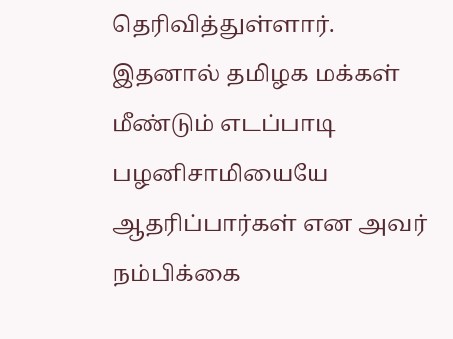தெரிவித்துள்ளார். இதனால் தமிழக மக்கள் மீண்டும் எடப்பாடி பழனிசாமியையே ஆதரிப்பார்கள் என அவர் நம்பிக்கை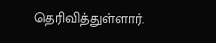தெரிவித்துள்ளார்.